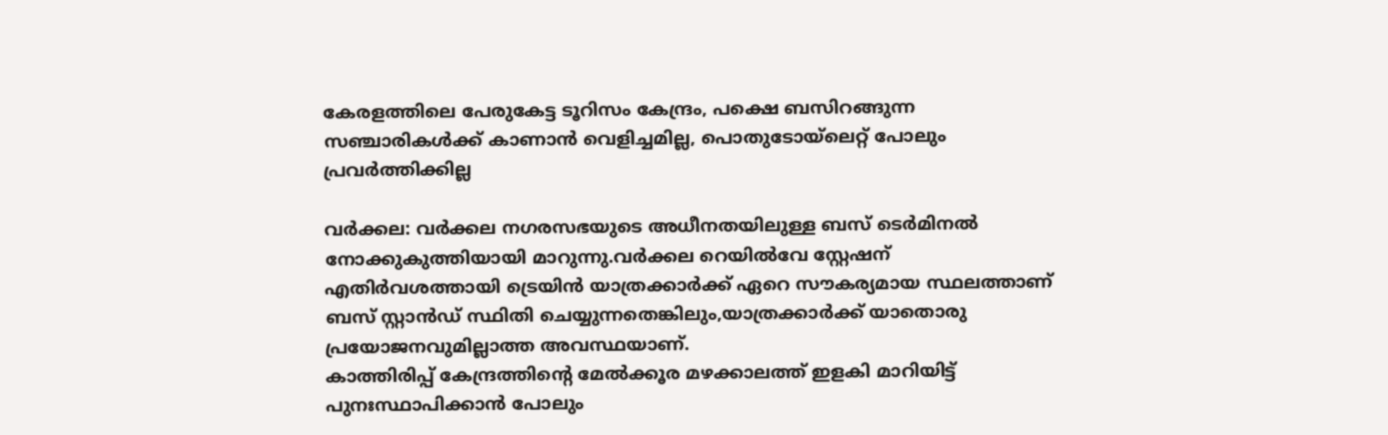കേരളത്തിലെ പേരുകേട്ട ടൂറിസം കേന്ദ്രം, പക്ഷെ ബസിറങ്ങുന്ന സഞ്ചാരികൾക്ക് കാണാൻ വെളിച്ചമില്ല, പൊതുടോയ്‌ലെറ്റ് പോലും പ്രവർത്തിക്കില്ല

വർക്കല: വർക്കല നഗരസഭയുടെ അധീനതയിലുള്ള ബസ് ടെർമിനൽ നോക്കുകുത്തിയായി മാറുന്നു.വർക്കല റെയിൽവേ സ്റ്റേഷന് എതിർവശത്തായി ട്രെയിൻ യാത്രക്കാർക്ക് ഏറെ സൗകര്യമായ സ്ഥലത്താണ് ബസ് സ്റ്റാൻഡ് സ്ഥിതി ചെയ്യുന്നതെങ്കിലും,യാത്രക്കാർക്ക് യാതൊരു പ്രയോജനവുമില്ലാത്ത അവസ്ഥയാണ്.
കാത്തിരിപ്പ് കേന്ദ്രത്തിന്റെ മേൽക്കൂര മഴക്കാലത്ത് ഇളകി മാറിയിട്ട് പുനഃസ്ഥാപിക്കാൻ പോലും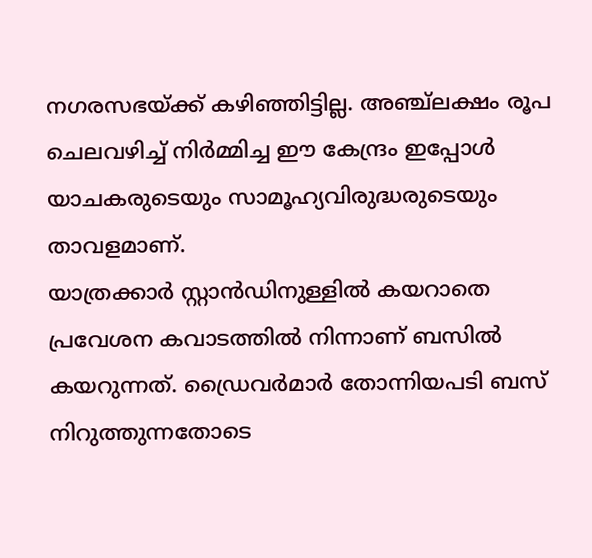നഗരസഭയ്ക്ക് കഴിഞ്ഞിട്ടില്ല. അഞ്ച്‌ലക്ഷം രൂപ ചെലവഴിച്ച് നിർമ്മിച്ച ഈ കേന്ദ്രം ഇപ്പോൾ യാചകരുടെയും സാമൂഹ്യവിരുദ്ധരുടെയും താവളമാണ്.
യാത്രക്കാർ സ്റ്റാൻഡിനുള്ളിൽ കയറാതെ പ്രവേശന കവാടത്തിൽ നിന്നാണ് ബസിൽ കയറുന്നത്. ഡ്രൈവർമാർ തോന്നിയപടി ബസ് നിറുത്തുന്നതോടെ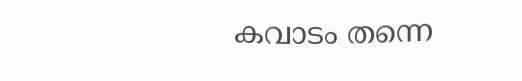കവാടം തന്നെ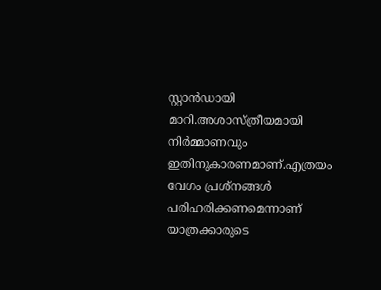സ്റ്റാൻഡായി മാറി.അശാസ്ത്രീയമായി നിർമ്മാണവും ഇതിനുകാരണമാണ്.എത്രയം വേഗം പ്രശ്നങ്ങൾ പരിഹരിക്കണമെന്നാണ് യാത്രക്കാരുടെ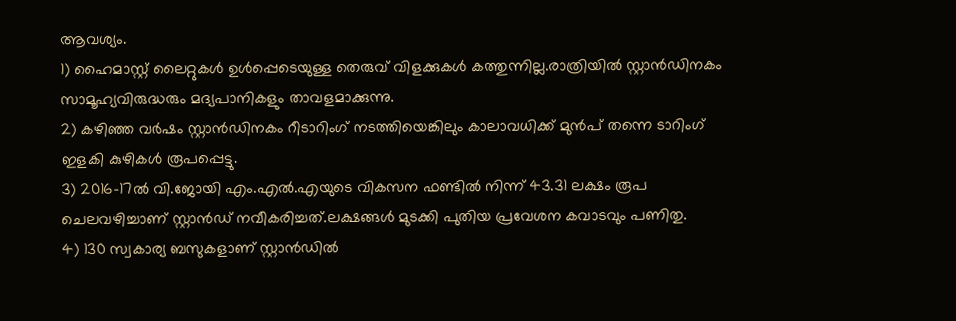ആവശ്യം.
1) ഹൈമാസ്റ്റ് ലൈറ്റുകൾ ഉൾപ്പെടെയുള്ള തെരുവ് വിളക്കുകൾ കത്തുന്നില്ല.രാത്രിയിൽ സ്റ്റാൻഡിനകം സാമൂഹ്യവിരുദ്ധരും മദ്യപാനികളും താവളമാക്കുന്നു.
2) കഴിഞ്ഞ വർഷം സ്റ്റാൻഡിനകം റീടാറിംഗ് നടത്തിയെങ്കിലും കാലാവധിക്ക് മുൻപ് തന്നെ ടാറിംഗ് ഇളകി കുഴികൾ രൂപപ്പെട്ടു.
3) 2016-17ൽ വി.ജോയി എം.എൽ.എയുടെ വികസന ഫണ്ടിൽ നിന്ന് 43.31 ലക്ഷം രൂപ ചെലവഴിച്ചാണ് സ്റ്റാൻഡ് നവീകരിച്ചത്.ലക്ഷങ്ങൾ മുടക്കി പുതിയ പ്രവേശന കവാടവും പണിതു.
4) 130 സ്വകാര്യ ബസുകളാണ് സ്റ്റാൻഡിൽ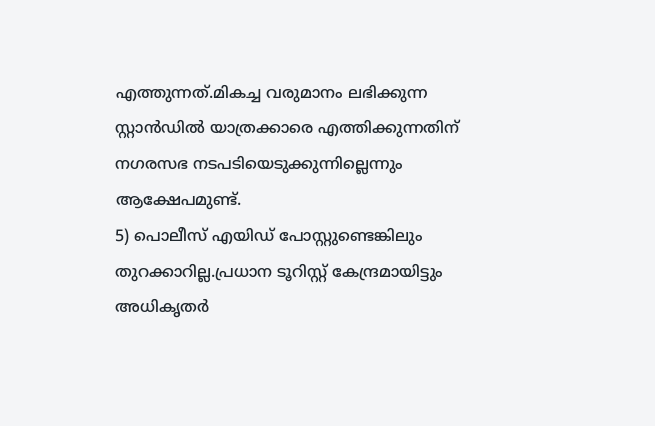എത്തുന്നത്.മികച്ച വരുമാനം ലഭിക്കുന്ന സ്റ്റാൻഡിൽ യാത്രക്കാരെ എത്തിക്കുന്നതിന് നഗരസഭ നടപടിയെടുക്കുന്നില്ലെന്നും ആക്ഷേപമുണ്ട്.
5) പൊലീസ് എയിഡ് പോസ്റ്റുണ്ടെങ്കിലും തുറക്കാറില്ല.പ്രധാന ടൂറിസ്റ്റ് കേന്ദ്രമായിട്ടും അധികൃതർ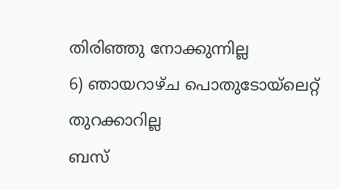തിരിഞ്ഞു നോക്കുന്നില്ല
6) ഞായറാഴ്ച പൊതുടോയ്‌ലെറ്റ് തുറക്കാറില്ല
ബസ്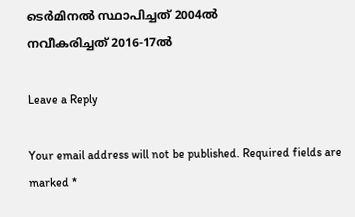ടെർമിനൽ സ്ഥാപിച്ചത് 2004ൽ
നവീകരിച്ചത് 2016-17ൽ

Leave a Reply

Your email address will not be published. Required fields are marked *